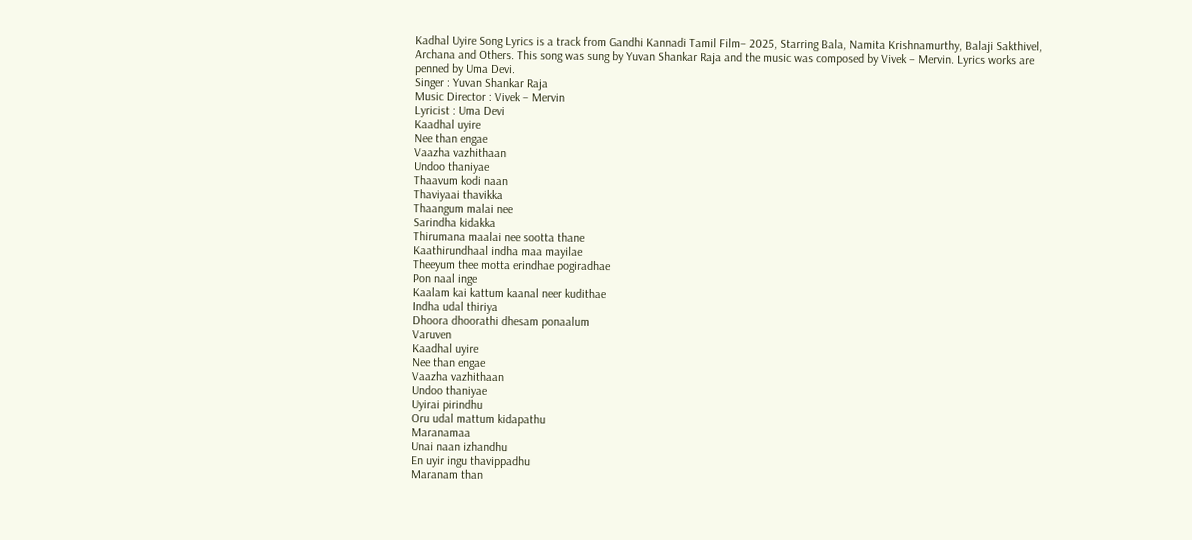Kadhal Uyire Song Lyrics is a track from Gandhi Kannadi Tamil Film– 2025, Starring Bala, Namita Krishnamurthy, Balaji Sakthivel, Archana and Others. This song was sung by Yuvan Shankar Raja and the music was composed by Vivek – Mervin. Lyrics works are penned by Uma Devi.
Singer : Yuvan Shankar Raja
Music Director : Vivek – Mervin
Lyricist : Uma Devi
Kaadhal uyire
Nee than engae
Vaazha vazhithaan
Undoo thaniyae
Thaavum kodi naan
Thaviyaai thavikka
Thaangum malai nee
Sarindha kidakka
Thirumana maalai nee sootta thane
Kaathirundhaal indha maa mayilae
Theeyum thee motta erindhae pogiradhae
Pon naal inge
Kaalam kai kattum kaanal neer kudithae
Indha udal thiriya
Dhoora dhoorathi dhesam ponaalum
Varuven
Kaadhal uyire
Nee than engae
Vaazha vazhithaan
Undoo thaniyae
Uyirai pirindhu
Oru udal mattum kidapathu
Maranamaa
Unai naan izhandhu
En uyir ingu thavippadhu
Maranam than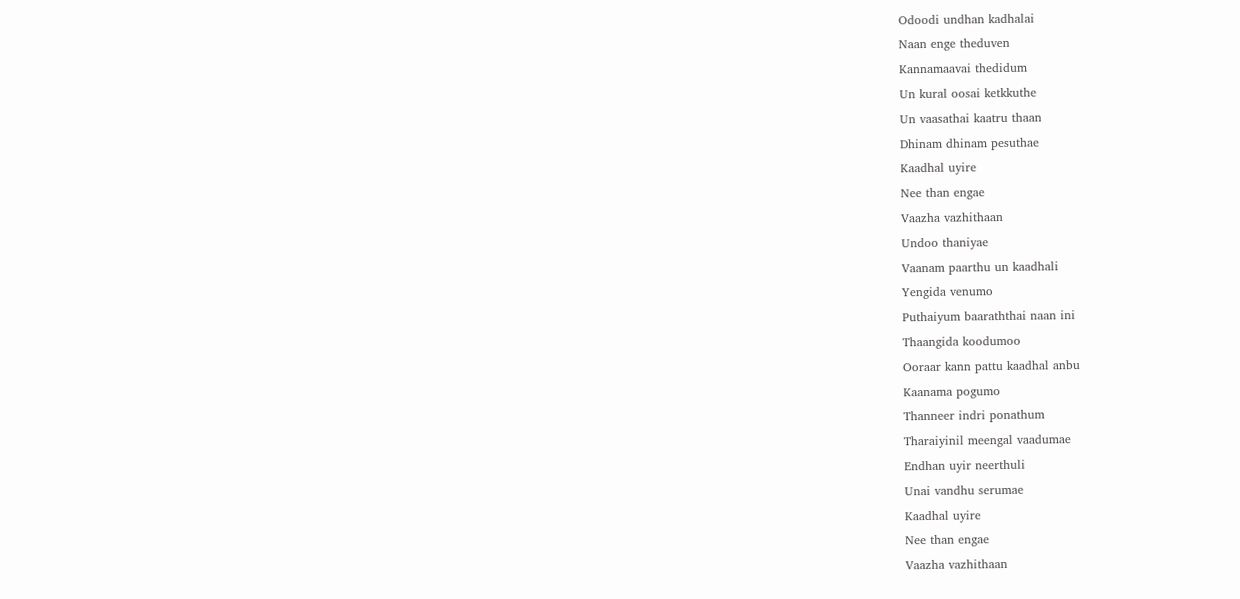Odoodi undhan kadhalai
Naan enge theduven
Kannamaavai thedidum
Un kural oosai ketkkuthe
Un vaasathai kaatru thaan
Dhinam dhinam pesuthae
Kaadhal uyire
Nee than engae
Vaazha vazhithaan
Undoo thaniyae
Vaanam paarthu un kaadhali
Yengida venumo
Puthaiyum baaraththai naan ini
Thaangida koodumoo
Ooraar kann pattu kaadhal anbu
Kaanama pogumo
Thanneer indri ponathum
Tharaiyinil meengal vaadumae
Endhan uyir neerthuli
Unai vandhu serumae
Kaadhal uyire
Nee than engae
Vaazha vazhithaan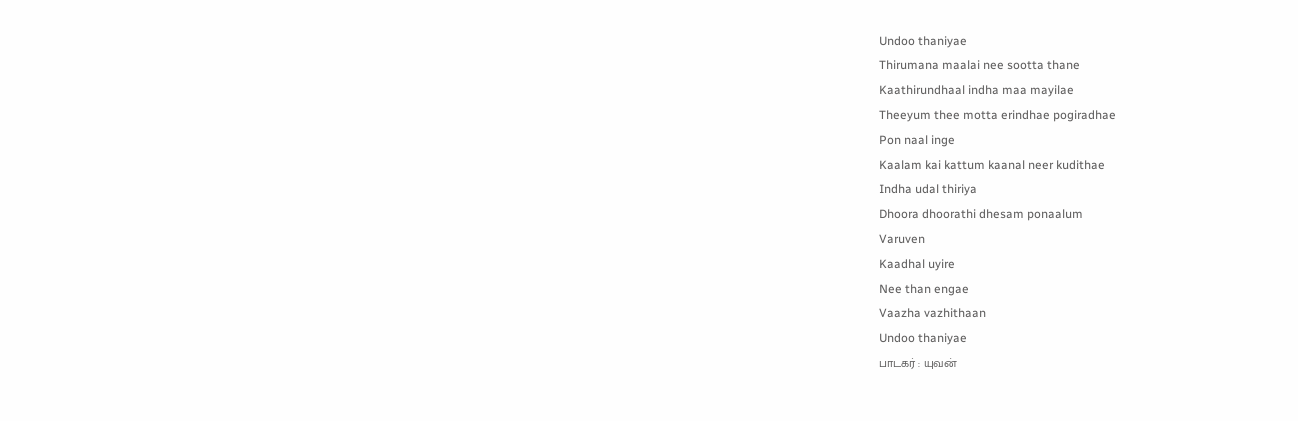Undoo thaniyae
Thirumana maalai nee sootta thane
Kaathirundhaal indha maa mayilae
Theeyum thee motta erindhae pogiradhae
Pon naal inge
Kaalam kai kattum kaanal neer kudithae
Indha udal thiriya
Dhoora dhoorathi dhesam ponaalum
Varuven
Kaadhal uyire
Nee than engae
Vaazha vazhithaan
Undoo thaniyae
பாடகர் : யுவன்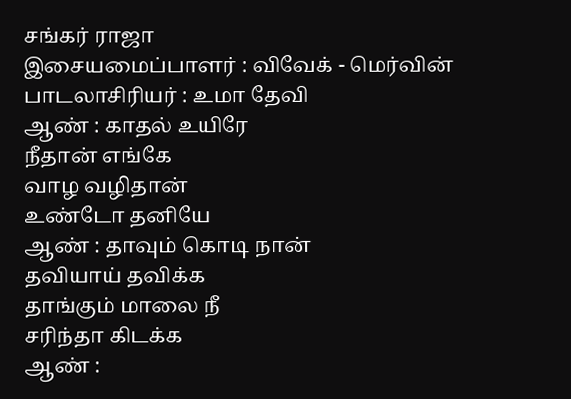சங்கர் ராஜா
இசையமைப்பாளர் : விவேக் - மெர்வின்
பாடலாசிரியர் : உமா தேவி
ஆண் : காதல் உயிரே
நீதான் எங்கே
வாழ வழிதான்
உண்டோ தனியே
ஆண் : தாவும் கொடி நான்
தவியாய் தவிக்க
தாங்கும் மாலை நீ
சரிந்தா கிடக்க
ஆண் :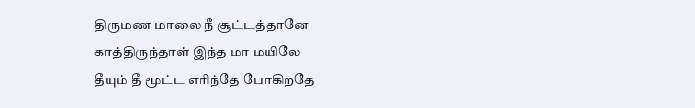திருமண மாலை நீ சூட்டத்தானே
காத்திருந்தாள் இந்த மா மயிலே
தீயும் தீ மூட்ட எரிந்தே போகிறதே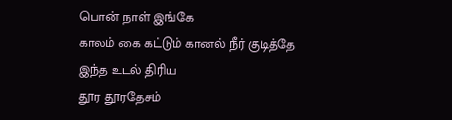பொன் நாள் இங்கே
காலம் கை கட்டும் கானல் நீர் குடித்தே
இந்த உடல் திரிய
தூர தூரதேசம்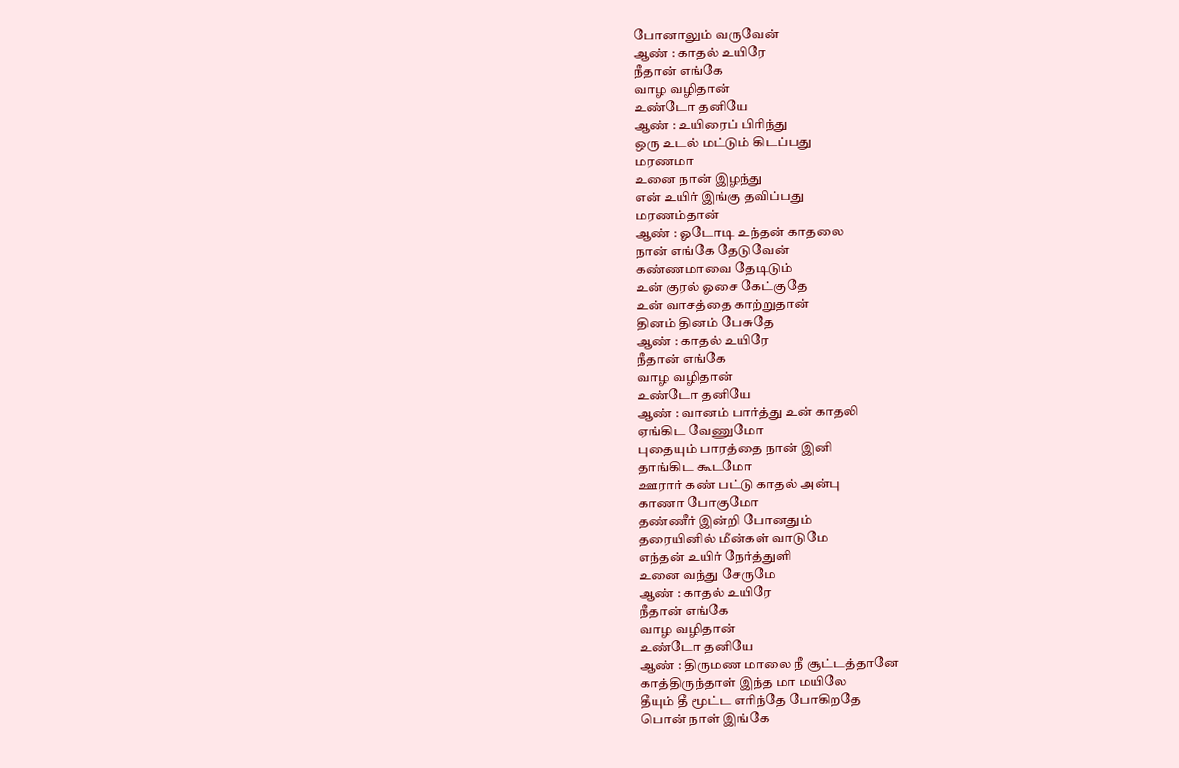போனாலும் வருவேன்
ஆண் : காதல் உயிரே
நீதான் எங்கே
வாழ வழிதான்
உண்டோ தனியே
ஆண் : உயிரைப் பிரிந்து
ஒரு உடல் மட்டும் கிடப்பது
மரணமா
உனை நான் இழந்து
என் உயிர் இங்கு தவிப்பது
மரணம்தான்
ஆண் : ஓடோடி உந்தன் காதலை
நான் எங்கே தேடுவேன்
கண்ணமாவை தேடிடும்
உன் குரல் ஓசை கேட்குதே
உன் வாசத்தை காற்றுதான்
தினம் தினம் பேசுதே
ஆண் : காதல் உயிரே
நீதான் எங்கே
வாழ வழிதான்
உண்டோ தனியே
ஆண் : வானம் பார்த்து உன் காதலி
ஏங்கிட வேணுமோ
புதையும் பாரத்தை நான் இனி
தாங்கிட கூடமோ
ஊரார் கண் பட்டு காதல் அன்பு
காணா போகுமோ
தண்ணீர் இன்றி போனதும்
தரையினில் மீன்கள் வாடுமே
எந்தன் உயிர் நேர்த்துளி
உனை வந்து சேருமே
ஆண் : காதல் உயிரே
நீதான் எங்கே
வாழ வழிதான்
உண்டோ தனியே
ஆண் : திருமண மாலை நீ சூட்டத்தானே
காத்திருந்தாள் இந்த மா மயிலே
தீயும் தீ மூட்ட எரிந்தே போகிறதே
பொன் நாள் இங்கே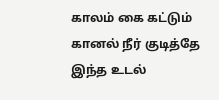காலம் கை கட்டும் கானல் நீர் குடித்தே
இந்த உடல்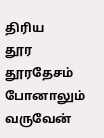திரிய
தூர தூரதேசம் போனாலும் வருவேன்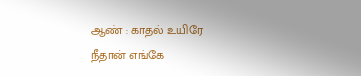ஆண் : காதல் உயிரே
நீதான் எங்கே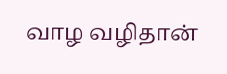வாழ வழிதான்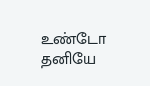உண்டோ தனியே